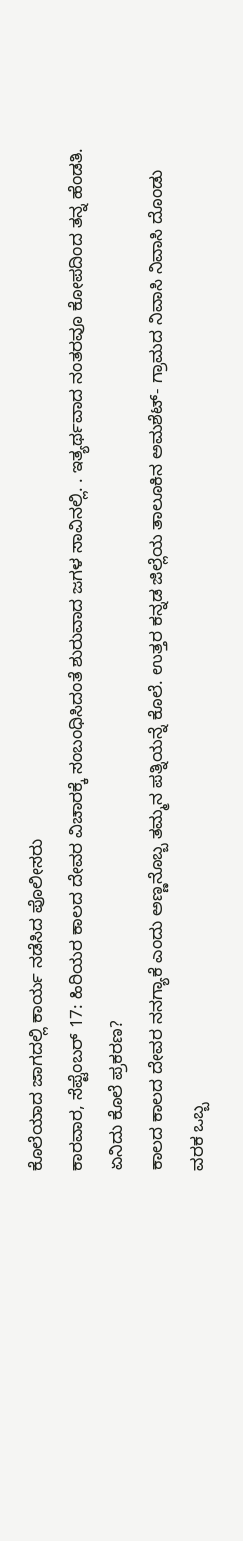ಕೊಲೆಯಾದ ಜಾಗದಲ್ಲಿ ಕಾರ್ಯ ನಡೆಸಿದ ಪೊಲೀಸರು
ಕಾರವಾರ, ಸೆಪ್ಟೆಂಬರ್ 17: ಹಿರಿಯರ ಕಾಲದ ದೇವರ ವಿಚಾರಕ್ಕೆ ಸಂಬಂಧಿಸಿದಂತೆ ಶುರುವಾದ ಜಗಳ ಸಾವಿನಲ್ಲಿ. . ಇತ್ಯರ್ಥವಾದ ನಂತರವೂ ಕೋಪದಿಂದ ತನ್ನ ಹೆಂಡತಿ.
ಏನಿದು ಕೊಲೆ ಪ್ರಕರಣ?
ಕಾಲದ ಕಾಲದ ದೇವರ ನನಗ್ಯಾಕೆ ಎಂದು ಅಣ್ಣನೊಬ್ಬ ತಮ್ಮನ ಪತ್ನಿಯನ್ನೆ ಕೊಲೆ. ಉತ್ತರ ಕನ್ನಡ ಜಿಲ್ಲೆಯ ತಾಲೂಕಿನ ಅಮಶೆಟ್- ಗ್ರಾಮದ ನಿವಾಸಿ ನಿವಾಸಿ ದೊಂಡು ವರಕ ಒಬ್ಬ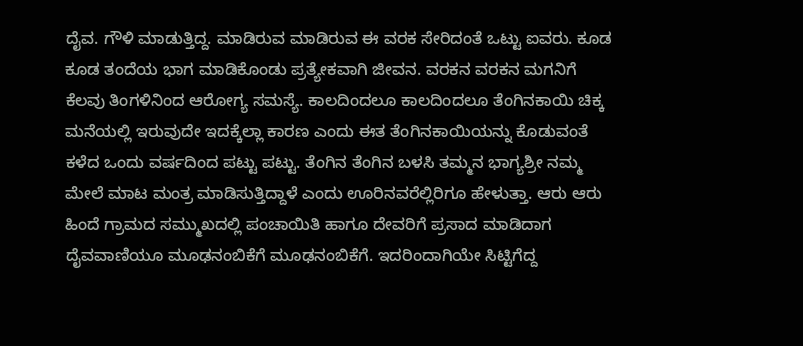ದೈವ. ಗೌಳಿ ಮಾಡುತ್ತಿದ್ದ. ಮಾಡಿರುವ ಮಾಡಿರುವ ಈ ವರಕ ಸೇರಿದಂತೆ ಒಟ್ಟು ಐವರು. ಕೂಡ ಕೂಡ ತಂದೆಯ ಭಾಗ ಮಾಡಿಕೊಂಡು ಪ್ರತ್ಯೇಕವಾಗಿ ಜೀವನ. ವರಕನ ವರಕನ ಮಗನಿಗೆ ಕೆಲವು ತಿಂಗಳಿನಿಂದ ಆರೋಗ್ಯ ಸಮಸ್ಯೆ. ಕಾಲದಿಂದಲೂ ಕಾಲದಿಂದಲೂ ತೆಂಗಿನಕಾಯಿ ಚಿಕ್ಕ ಮನೆಯಲ್ಲಿ ಇರುವುದೇ ಇದಕ್ಕೆಲ್ಲಾ ಕಾರಣ ಎಂದು ಈತ ತೆಂಗಿನಕಾಯಿಯನ್ನು ಕೊಡುವಂತೆ ಕಳೆದ ಒಂದು ವರ್ಷದಿಂದ ಪಟ್ಟು ಪಟ್ಟು. ತೆಂಗಿನ ತೆಂಗಿನ ಬಳಸಿ ತಮ್ಮನ ಭಾಗ್ಯಶ್ರೀ ನಮ್ಮ ಮೇಲೆ ಮಾಟ ಮಂತ್ರ ಮಾಡಿಸುತ್ತಿದ್ದಾಳೆ ಎಂದು ಊರಿನವರೆಲ್ಲಿರಿಗೂ ಹೇಳುತ್ತಾ. ಆರು ಆರು ಹಿಂದೆ ಗ್ರಾಮದ ಸಮ್ಮುಖದಲ್ಲಿ ಪಂಚಾಯಿತಿ ಹಾಗೂ ದೇವರಿಗೆ ಪ್ರಸಾದ ಮಾಡಿದಾಗ ದೈವವಾಣಿಯೂ ಮೂಢನಂಬಿಕೆಗೆ ಮೂಢನಂಬಿಕೆಗೆ. ಇದರಿಂದಾಗಿಯೇ ಸಿಟ್ಟಿಗೆದ್ದ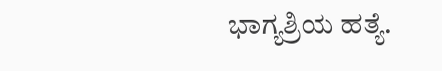ಭಾಗ್ಯಶ್ರಿಯ ಹತ್ಯೆ.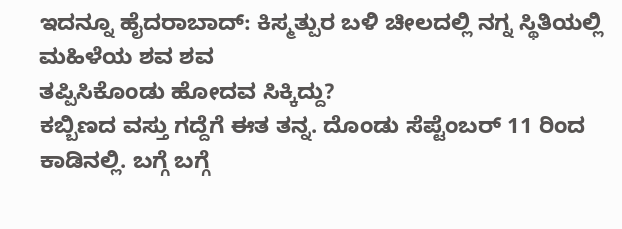ಇದನ್ನೂ ಹೈದರಾಬಾದ್: ಕಿಸ್ಮತ್ಪುರ ಬಳಿ ಚೀಲದಲ್ಲಿ ನಗ್ನ ಸ್ಥಿತಿಯಲ್ಲಿ ಮಹಿಳೆಯ ಶವ ಶವ
ತಪ್ಪಿಸಿಕೊಂಡು ಹೋದವ ಸಿಕ್ಕಿದ್ದು?
ಕಬ್ಬಿಣದ ವಸ್ತು ಗದ್ದೆಗೆ ಈತ ತನ್ನ. ದೊಂಡು ಸೆಪ್ಟೆಂಬರ್ 11 ರಿಂದ ಕಾಡಿನಲ್ಲಿ. ಬಗ್ಗೆ ಬಗ್ಗೆ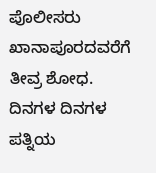ಪೊಲೀಸರು ಖಾನಾಪೂರದವರೆಗೆ ತೀವ್ರ ಶೋಧ. ದಿನಗಳ ದಿನಗಳ ಪತ್ನಿಯ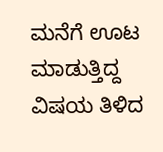ಮನೆಗೆ ಊಟ ಮಾಡುತ್ತಿದ್ದ ವಿಷಯ ತಿಳಿದ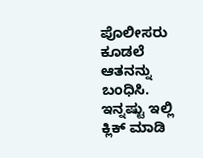ಪೊಲೀಸರು ಕೂಡಲೆ ಆತನನ್ನು ಬಂಧಿಸಿ.
ಇನ್ನಷ್ಟು ಇಲ್ಲಿ ಕ್ಲಿಕ್ ಮಾಡಿ